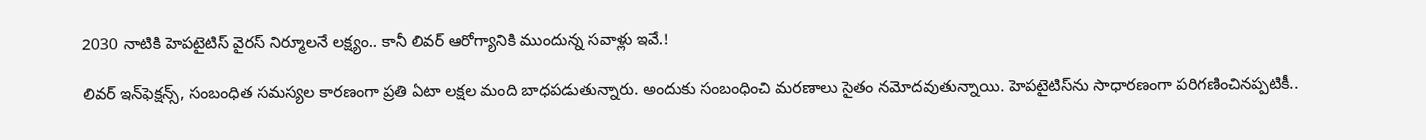2030 నాటికి హెపటైటిస్‌ వైరస్‌ నిర్మూలనే లక్ష్యం.. కానీ లివర్‌ ఆరోగ్యానికి ముందున్న సవాళ్లు ఇవే.!

లివర్‌ ఇన్‌ఫెక్షన్స్‌, సంబంధిత సమస్యల కారణంగా ప్రతి ఏటా లక్షల మంది బాధపడుతున్నారు. అందుకు సంబంధించి మరణాలు సైతం నమోదవుతున్నాయి. హెపటైటిస్‌ను సాధారణంగా పరిగణించినప్పటికీ..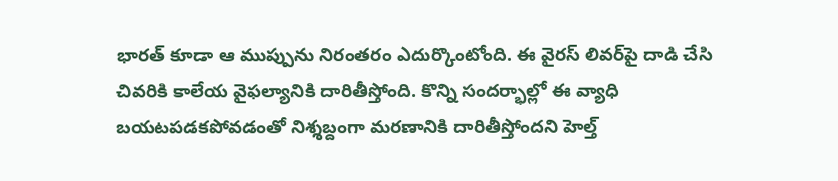భారత్‌ కూడా ఆ ముప్పును నిరంతరం ఎదుర్కొంటోంది. ఈ వైరస్‌ లివర్‌పై దాడి చేసి చివరికి కాలేయ వైఫల్యానికి దారితీస్తోంది. కొన్ని సందర్భాల్లో ఈ వ్యాధి బయటపడకపోవడంతో నిశ్శబ్దంగా మరణానికి దారితీస్తోందని హెల్త్‌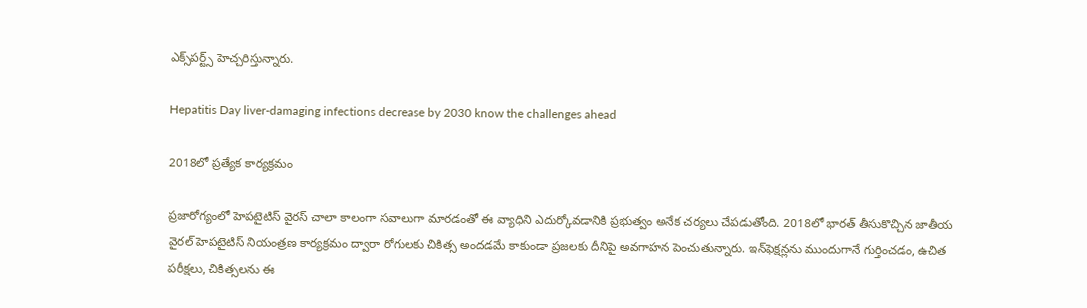ఎక్స్‌పర్ట్స్‌ హెచ్చరిస్తున్నారు.

Hepatitis Day liver-damaging infections decrease by 2030 know the challenges ahead

2018లో ప్రత్యేక కార్యక్రమం

ప్రజారోగ్యంలో హెపటైటిస్‌ వైరస్‌ చాలా కాలంగా సవాలుగా మారడంతో ఈ వ్యాధిని ఎదుర్కోవడానికి ప్రభుత్వం అనేక చర్యలు చేపడుతోంది. 2018లో భారత్‌ తీసుకొచ్చిన జాతీయ వైరల్‌ హెపటైటిస్‌ నియంత్రణ కార్యక్రమం ద్వారా రోగులకు చికిత్స అందడమే కాకుండా ప్రజలకు దీనిపై అవగాహన పెంచుతున్నారు. ఇన్‌ఫెక్షన్లను ముందుగానే గుర్తించడం, ఉచిత పరీక్షలు, చికిత్సలను ఈ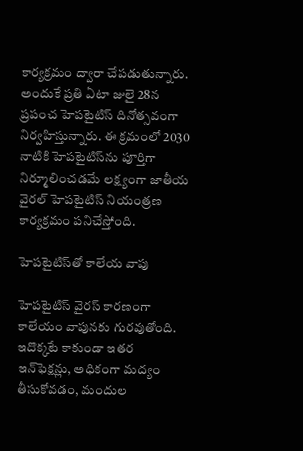కార్యక్రమం ద్వారా చేపడుతున్నారు. అందుకే ప్రతి ఏటా జులై 28న ప్రపంచ హెపటైటిస్‌ దినోత్సవంగా నిర్వహిస్తున్నారు. ఈ క్రమంలో 2030 నాటికి హెపటైటిస్‌ను పూర్తిగా నిర్మూలించడమే లక్ష్యంగా జాతీయ వైరల్ హెపటైటిస్‌ నియంత్రణ కార్యక్రమం పనిచేస్తోంది.

హెపటైటిస్‌తో కాలేయ వాపు

హెపటైటిస్‌ వైరస్‌ కారణంగా కాలేయం వాపునకు గురవుతోంది. ఇదొక్కటే కాకుండా ఇతర ఇన్‌ఫెక్షన్లు, అధికంగా మద్యం తీసుకోవడం, మందుల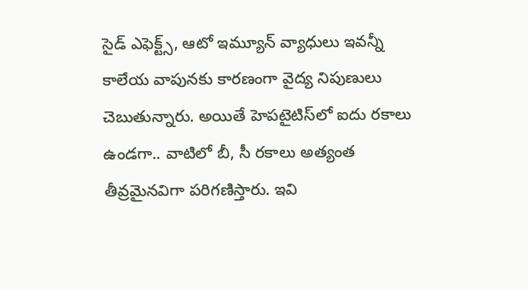సైడ్‌ ఎఫెక్ట్స్‌, ఆటో ఇమ్యూన్‌ వ్యాధులు ఇవన్నీ కాలేయ వాపునకు కారణంగా వైద్య నిపుణులు చెబుతున్నారు. అయితే హెపటైటిస్‌లో ఐదు రకాలు ఉండగా.. వాటిలో బీ, సీ రకాలు అత్యంత తీవ్రమైనవిగా పరిగణిస్తారు. ఇవి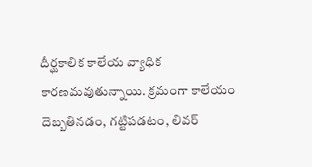దీర్ఘకాలిక కాలేయ వ్యాధిక కారణమవుతున్నాయి. క్రమంగా కాలేయం దెబ్బతినడం, గట్టిపడటం, లివర్‌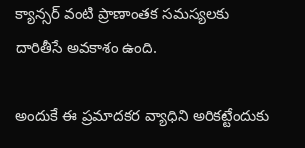క్యాన్సర్‌ వంటి ప్రాణాంతక సమస్యలకు దారితీసే అవకాశం ఉంది.

అందుకే ఈ ప్రమాదకర వ్యాధిని అరికట్టేందుకు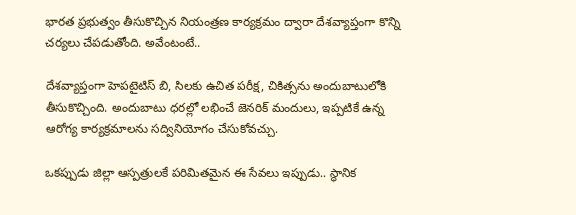భారత ప్రభుత్వం తీసుకొచ్చిన నియంత్రణ కార్యక్రమం ద్వారా దేశవ్యాప్తంగా కొన్ని చర్యలు చేపడుతోంది. అవేంటంటే..

దేశవ్యాప్తంగా హెపటైటిస్ బి, సిలకు ఉచిత పరీక్ష, చికిత్సను అందుబాటులోకి తీసుకొచ్చింది. అందుబాటు ధరల్లో లభించే జెనరిక్ మందులు, ఇప్పటికే ఉన్న ఆరోగ్య కార్యక్రమాలను సద్వినియోగం చేసుకోవచ్చు.

ఒకప్పుడు జిల్లా ఆస్పత్రులకే పరిమితమైన ఈ సేవలు ఇప్పుడు.. స్థానిక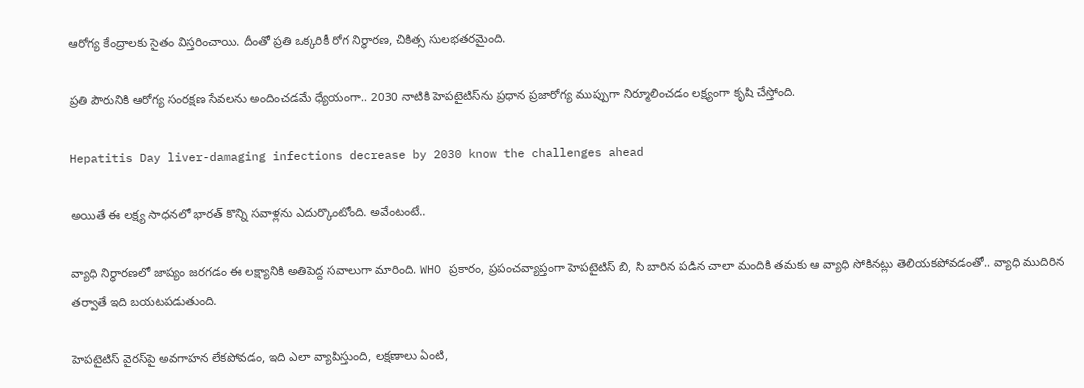ఆరోగ్య కేంద్రాలకు సైతం విస్తరించాయి. దీంతో ప్రతి ఒక్కరికీ రోగ నిర్ధారణ, చికిత్స సులభతరమైంది.

ప్రతి పౌరునికి ఆరోగ్య సంరక్షణ సేవలను అందించడమే ధ్యేయంగా.. 2030 నాటికి హెపటైటిస్‌ను ప్రధాన ప్రజారోగ్య ముప్పుగా నిర్మూలించడం లక్ష్యంగా కృషి చేస్తోంది.

Hepatitis Day liver-damaging infections decrease by 2030 know the challenges ahead

అయితే ఈ లక్ష్య సాధనలో భారత్‌ కొన్ని సవాళ్లను ఎదుర్కొంటోంది. అవేంటంటే..

వ్యాధి నిర్ధారణలో జాప్యం జరగడం ఈ లక్ష్యానికి అతిపెద్ద సవాలుగా మారింది. WHO ప్రకారం, ప్రపంచవ్యాప్తంగా హెపటైటిస్ బి, సి బారిన పడిన చాలా మందికి తమకు ఆ వ్యాధి సోకినట్లు తెలియకపోవడంతో.. వ్యాధి ముదిరిన తర్వాతే ఇది బయటపడుతుంది.

హెపటైటిస్‌ వైరస్‌పై అవగాహన లేకపోవడం, ఇది ఎలా వ్యాపిస్తుంది, లక్షణాలు ఏంటి,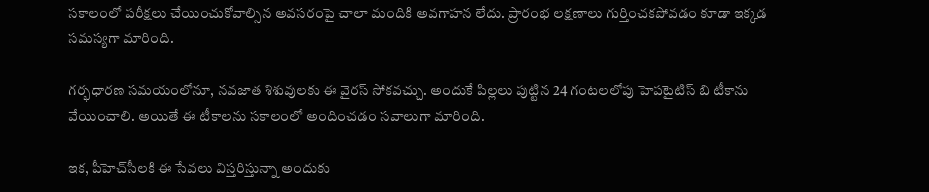సకాలంలో పరీక్షలు చేయించుకోవాల్సిన అవసరంపై చాలా మందికి అవగాహన లేదు. ప్రారంభ లక్షణాలు గుర్తించకపోవడం కూడా ఇక్కడ సమస్యగా మారింది.

గర్భధారణ సమయంలోనూ, నవజాత శిశువులకు ఈ వైరస్‌ సోకవచ్చు. అందుకే పిల్లలు పుట్టిన 24 గంటలలోపు హెపటైటిస్‌ బి టీకాను వేయించాలి. అయితే ఈ టీకాలను సకాలంలో అందించడం సవాలుగా మారింది.

ఇక, పీహెచ్‌సీలకి ఈ సేవలు విస్తరిస్తున్నా అందుకు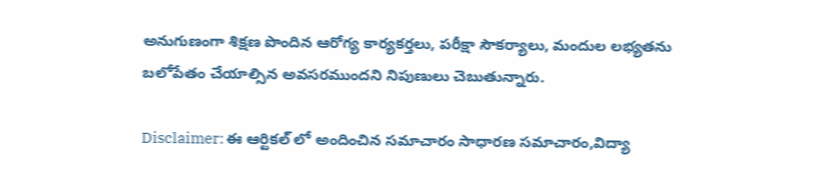అనుగుణంగా శిక్షణ పొందిన ఆరోగ్య కార్యకర్తలు, పరీక్షా సౌకర్యాలు, మందుల లభ్యతను బలోపేతం చేయాల్సిన అవసరముందని నిపుణులు చెబుతున్నారు.

Disclaimer: ఈ ఆర్టికల్ లో అందించిన సమాచారం సాధారణ సమాచారం,విద్యా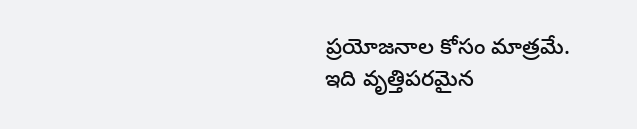ప్రయోజనాల కోసం మాత్రమే. ఇది వృత్తిపరమైన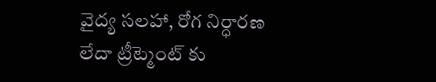వైద్య సలహా, రోగ నిర్ధారణ లేదా ట్రీట్మెంట్ కు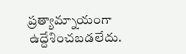ప్రత్యామ్నాయంగా ఉద్దేశించబడలేదు.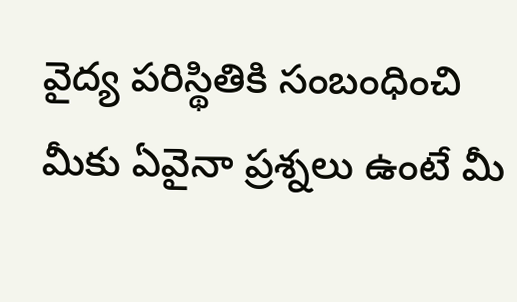వైద్య పరిస్థితికి సంబంధించి మీకు ఏవైనా ప్రశ్నలు ఉంటే మీ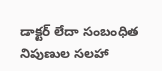డాక్టర్ లేదా సంబంధిత నిపుణుల సలహా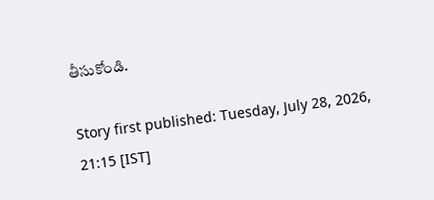తీసుకోండి.

Story first published: Tuesday, July 28, 2026, 21:15 [IST]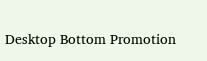Desktop Bottom Promotion